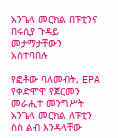አንጌላ መርክል በፑቲንና በሩሲያ ጉዳይ መታማታቸውን አስተባበሉ

የፎቶው ባለመብት, EPA
የቀድሞዋ የጀርመን መራሒተ መንግሥት አንጌላ መርክል ለፑቲን ስስ ልብ እንዳላቸው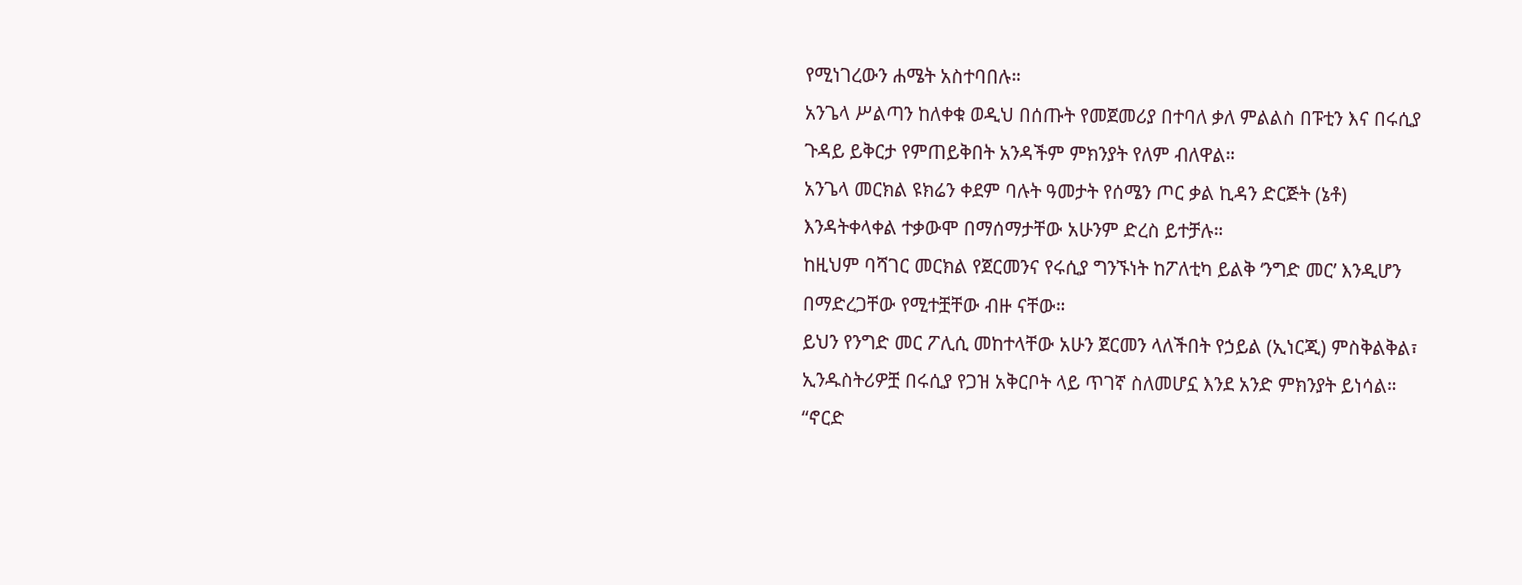የሚነገረውን ሐሜት አስተባበሉ።
አንጌላ ሥልጣን ከለቀቁ ወዲህ በሰጡት የመጀመሪያ በተባለ ቃለ ምልልስ በፑቲን እና በሩሲያ ጉዳይ ይቅርታ የምጠይቅበት አንዳችም ምክንያት የለም ብለዋል።
አንጌላ መርክል ዩክሬን ቀደም ባሉት ዓመታት የሰሜን ጦር ቃል ኪዳን ድርጅት (ኔቶ) እንዳትቀላቀል ተቃውሞ በማሰማታቸው አሁንም ድረስ ይተቻሉ።
ከዚህም ባሻገር መርክል የጀርመንና የሩሲያ ግንኙነት ከፖለቲካ ይልቅ ‘ንግድ መር’ እንዲሆን በማድረጋቸው የሚተቿቸው ብዙ ናቸው።
ይህን የንግድ መር ፖሊሲ መከተላቸው አሁን ጀርመን ላለችበት የኃይል (ኢነርጂ) ምስቅልቅል፣ ኢንዱስትሪዎቿ በሩሲያ የጋዝ አቅርቦት ላይ ጥገኛ ስለመሆኗ እንደ አንድ ምክንያት ይነሳል።
“ኖርድ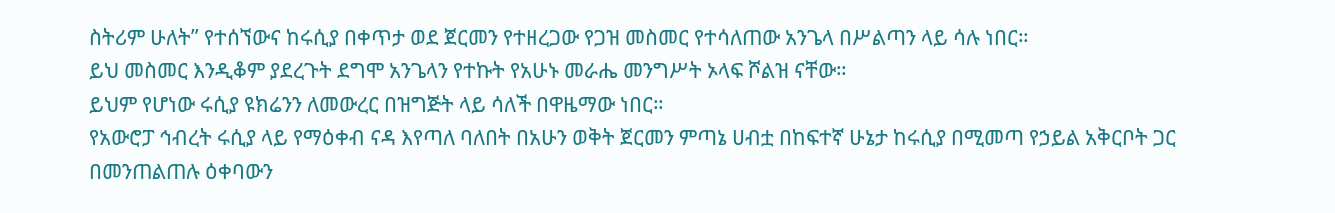ስትሪም ሁለት” የተሰኘውና ከሩሲያ በቀጥታ ወደ ጀርመን የተዘረጋው የጋዝ መስመር የተሳለጠው አንጌላ በሥልጣን ላይ ሳሉ ነበር።
ይህ መስመር እንዲቆም ያደረጉት ደግሞ አንጌላን የተኩት የአሁኑ መራሔ መንግሥት ኦላፍ ሾልዝ ናቸው።
ይህም የሆነው ሩሲያ ዩክሬንን ለመውረር በዝግጅት ላይ ሳለች በዋዜማው ነበር።
የአውሮፓ ኅብረት ሩሲያ ላይ የማዕቀብ ናዳ እየጣለ ባለበት በአሁን ወቅት ጀርመን ምጣኔ ሀብቷ በከፍተኛ ሁኔታ ከሩሲያ በሚመጣ የኃይል አቅርቦት ጋር በመንጠልጠሉ ዕቀባውን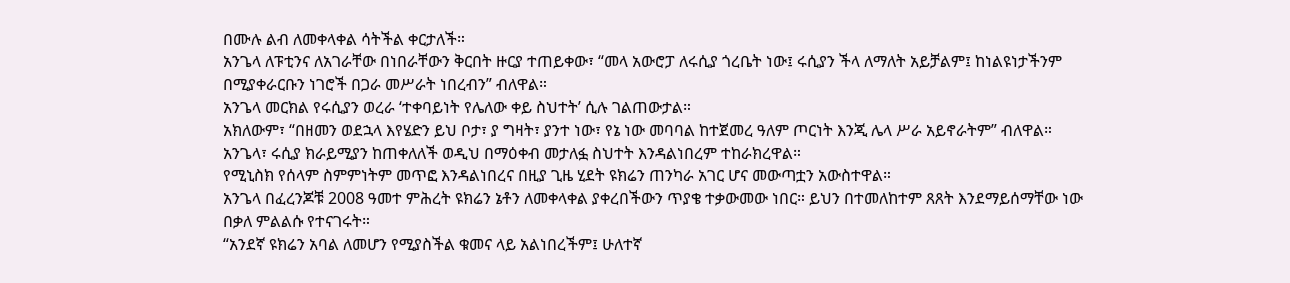በሙሉ ልብ ለመቀላቀል ሳትችል ቀርታለች።
አንጌላ ለፑቲንና ለአገራቸው በነበራቸውን ቅርበት ዙርያ ተጠይቀው፣ “መላ አውሮፓ ለሩሲያ ጎረቤት ነው፤ ሩሲያን ችላ ለማለት አይቻልም፤ ከነልዩነታችንም በሚያቀራርቡን ነገሮች በጋራ መሥራት ነበረብን” ብለዋል።
አንጌላ መርክል የሩሲያን ወረራ ‘ተቀባይነት የሌለው ቀይ ስህተት’ ሲሉ ገልጠውታል።
አክለውም፣ “በዘመን ወደኋላ እየሄድን ይህ ቦታ፣ ያ ግዛት፣ ያንተ ነው፣ የኔ ነው መባባል ከተጀመረ ዓለም ጦርነት እንጂ ሌላ ሥራ አይኖራትም” ብለዋል።
አንጌላ፣ ሩሲያ ክራይሚያን ከጠቀለለች ወዲህ በማዕቀብ መታለፏ ስህተት እንዳልነበረም ተከራክረዋል።
የሚኒስክ የሰላም ስምምነትም መጥፎ እንዳልነበረና በዚያ ጊዜ ሂደት ዩክሬን ጠንካራ አገር ሆና መውጣቷን አውስተዋል።
አንጌላ በፈረንጆቹ 2008 ዓመተ ምሕረት ዩክሬን ኔቶን ለመቀላቀል ያቀረበችውን ጥያቄ ተቃውመው ነበር። ይህን በተመለከተም ጸጸት እንደማይሰማቸው ነው በቃለ ምልልሱ የተናገሩት።
“አንደኛ ዩክሬን አባል ለመሆን የሚያስችል ቁመና ላይ አልነበረችም፤ ሁለተኛ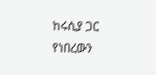ከሩሲያ ጋር የነበረውን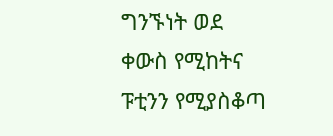ግንኙነት ወደ ቀውስ የሚከትና ፑቲንን የሚያስቆጣ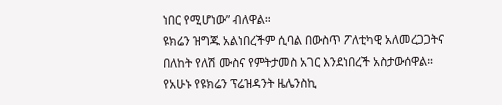ነበር የሚሆነው” ብለዋል።
ዩክሬን ዝግጁ አልነበረችም ሲባል በውስጥ ፖለቲካዊ አለመረጋጋትና በለከት የለሽ ሙስና የምትታመስ አገር እንደነበረች አስታውሰዋል።
የአሁኑ የዩክሬን ፕሬዝዳንት ዜሌንስኪ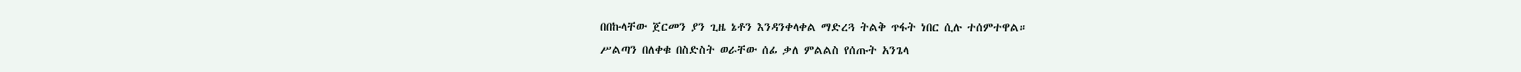በበኩላቸው ጀርመን ያን ጊዜ ኔቶን እንዳንቀላቀል ማድረጓ ትልቅ ጥፋት ነበር ሲሉ ተሰምተዋል።
ሥልጣን በለቀቁ በስድስት ወራቸው ሰፊ ቃለ ምልልስ የሰጡት አንጌላ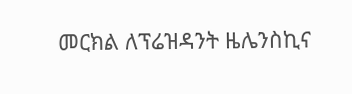መርክል ለፕሬዝዳንት ዜሌንስኪና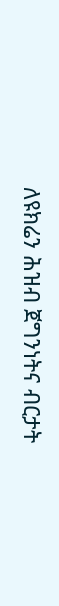ለዩክሬን ሕዝብ ጀግንነትና ብርታት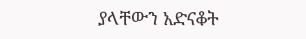ያላቸውን አድናቆት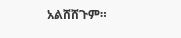አልሸሸጉም።